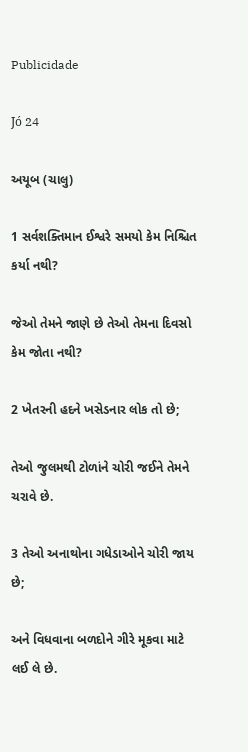Publicidade

Jó 24

અયૂબ (ચાલુ)

1 સર્વશક્તિમાન ઈશ્વરે સમયો કેમ નિશ્ચિત કર્યા નથી?

જેઓ તેમને જાણે છે તેઓ તેમના દિવસો કેમ જોતા નથી?

2 ખેતરની હદને ખસેડનાર લોક તો છે;

તેઓ જુલમથી ટોળાંને ચોરી જઈને તેમને ચરાવે છે.

3 તેઓ અનાથોના ગધેડાઓને ચોરી જાય છે;

અને વિધવાના બળદોને ગીરે મૂકવા માટે લઈ લે છે.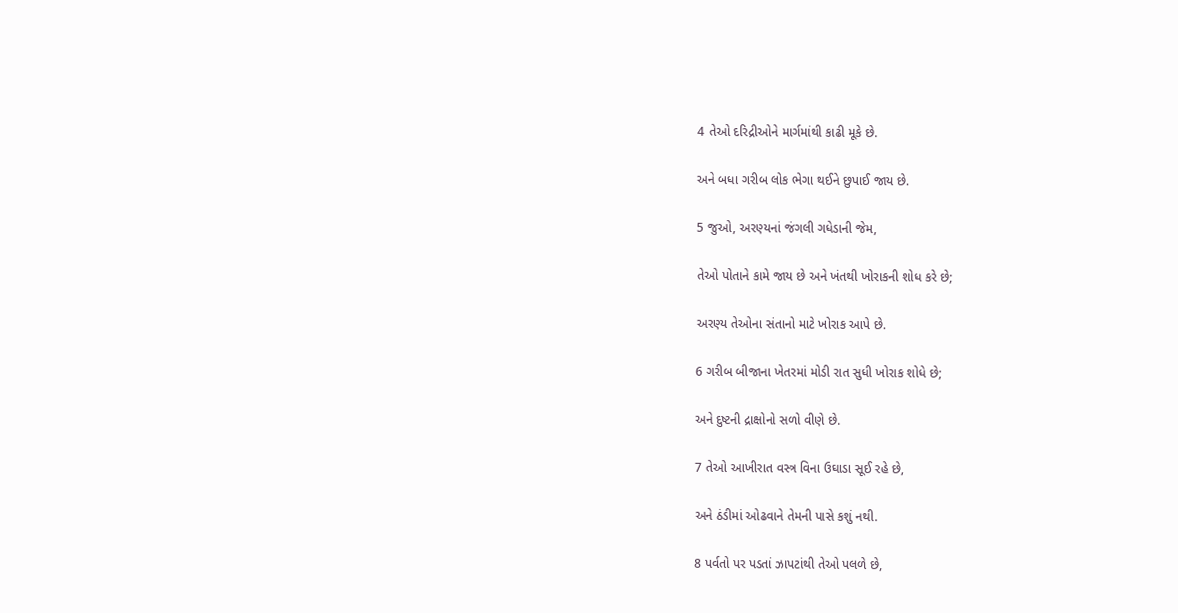4 તેઓ દરિદ્રીઓને માર્ગમાંથી કાઢી મૂકે છે.

અને બધા ગરીબ લોક ભેગા થઈને છુપાઈ જાય છે.

5 જુઓ, અરણ્યનાં જંગલી ગધેડાની જેમ,

તેઓ પોતાને કામે જાય છે અને ખંતથી ખોરાકની શોધ કરે છે;

અરણ્ય તેઓના સંતાનો માટે ખોરાક આપે છે.

6 ગરીબ બીજાના ખેતરમાં મોડી રાત સુધી ખોરાક શોધે છે;

અને દુષ્ટની દ્રાક્ષોનો સળો વીણે છે.

7 તેઓ આખીરાત વસ્ત્ર વિના ઉઘાડા સૂઈ રહે છે,

અને ઠંડીમાં ઓઢવાને તેમની પાસે કશું નથી.

8 પર્વતો પર પડતાં ઝાપટાંથી તેઓ પલળે છે,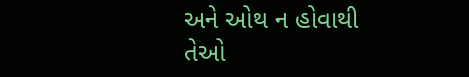અને ઓથ ન હોવાથી તેઓ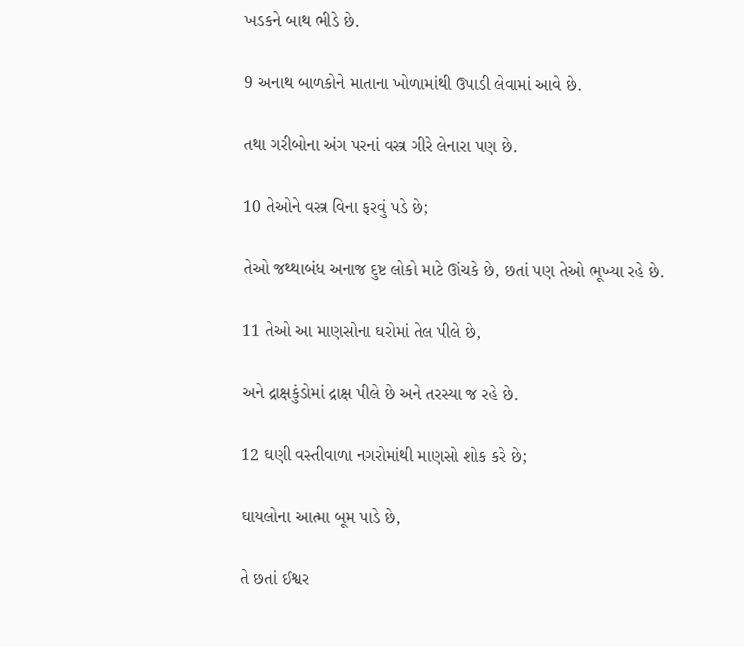ખડકને બાથ ભીડે છે.

9 અનાથ બાળકોને માતાના ખોળામાંથી ઉપાડી લેવામાં આવે છે.

તથા ગરીબોના અંગ પરનાં વસ્ત્ર ગીરે લેનારા પણ છે.

10 તેઓને વસ્ત્ર વિના ફરવું પડે છે;

તેઓ જથ્થાબંધ અનાજ દુષ્ટ લોકો માટે ઊંચકે છે, છતાં પણ તેઓ ભૂખ્યા રહે છે.

11 તેઓ આ માણસોના ઘરોમાં તેલ પીલે છે,

અને દ્રાક્ષકુંડોમાં દ્રાક્ષ પીલે છે અને તરસ્યા જ રહે છે.

12 ઘણી વસ્તીવાળા નગરોમાંથી માણસો શોક કરે છે;

ઘાયલોના આત્મા બૂમ પાડે છે,

તે છતાં ઈશ્વર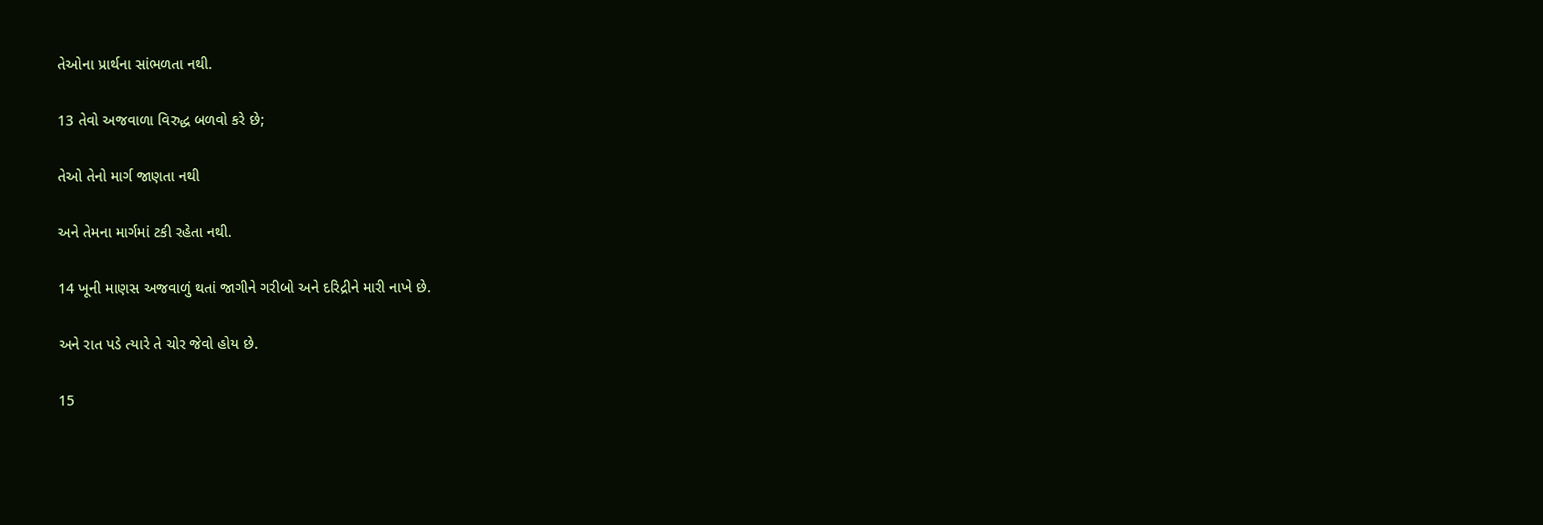તેઓના પ્રાર્થના સાંભળતા નથી.

13 તેવો અજવાળા વિરુદ્ધ બળવો કરે છે;

તેઓ તેનો માર્ગ જાણતા નથી

અને તેમના માર્ગમાં ટકી રહેતા નથી.

14 ખૂની માણસ અજવાળું થતાં જાગીને ગરીબો અને દરિદ્રીને મારી નાખે છે.

અને રાત પડે ત્યારે તે ચોર જેવો હોય છે.

15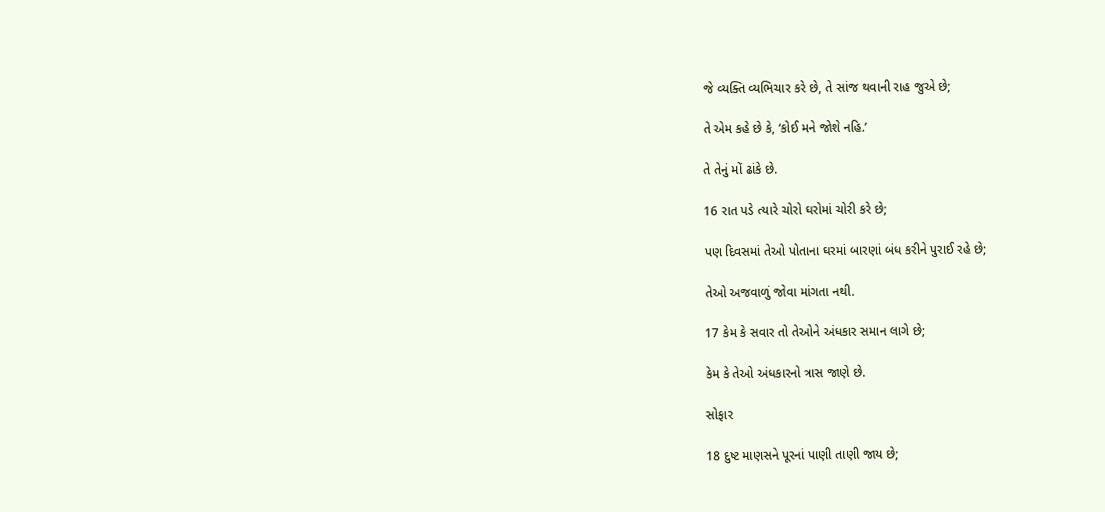જે વ્યક્તિ વ્યભિચાર કરે છે, તે સાંજ થવાની રાહ જુએ છે;

તે એમ કહે છે કે, ‘કોઈ મને જોશે નહિ.’

તે તેનું મોં ઢાંકે છે.

16 રાત પડે ત્યારે ચોરો ઘરોમાં ચોરી કરે છે;

પણ દિવસમાં તેઓ પોતાના ઘરમાં બારણાં બંધ કરીને પુરાઈ રહે છે;

તેઓ અજવાળું જોવા માંગતા નથી.

17 કેમ કે સવાર તો તેઓને અંધકાર સમાન લાગે છે;

કેમ કે તેઓ અંધકારનો ત્રાસ જાણે છે.

સોફાર

18 દુષ્ટ માણસને પૂરનાં પાણી તાણી જાય છે;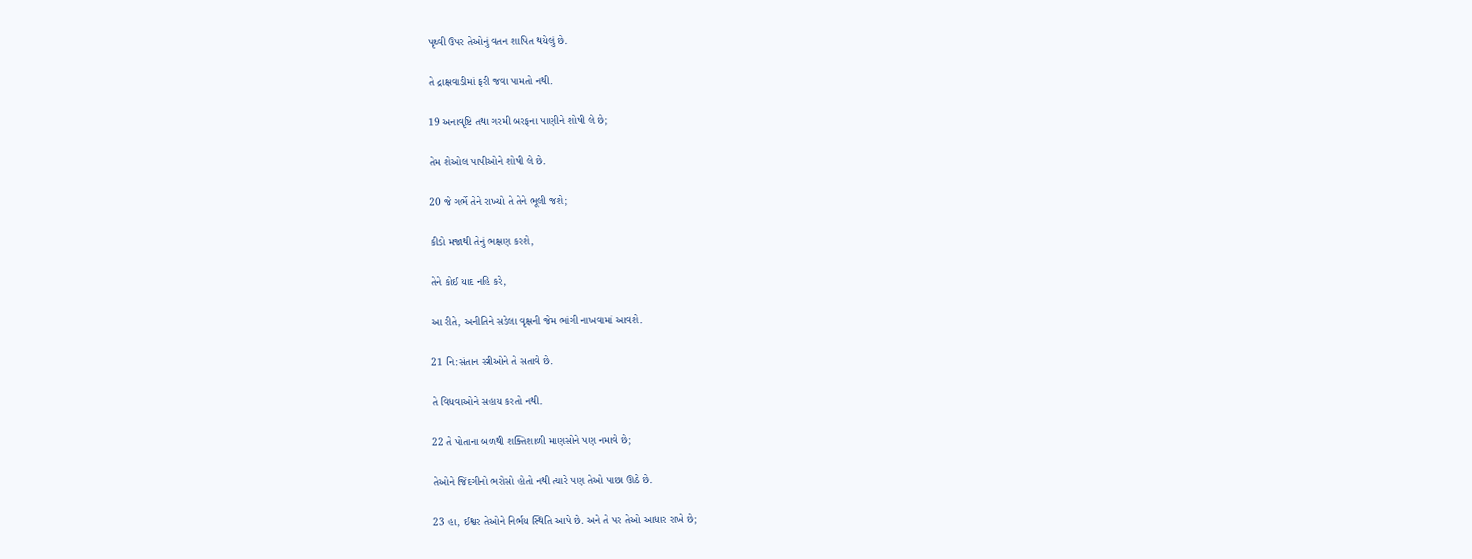પૃથ્વી ઉપર તેઓનું વતન શાપિત થયેલું છે.

તે દ્રાક્ષવાડીમાં ફરી જવા પામતો નથી.

19 અનાવૃષ્ટિ તથા ગરમી બરફના પાણીને શોષી લે છે;

તેમ શેઓલ પાપીઓને શોષી લે છે.

20 જે ગર્ભે તેને રાખ્યો તે તેને ભૂલી જશે;

કીડો મજાથી તેનું ભક્ષણ કરશે,

તેને કોઈ યાદ નહિ કરે,

આ રીતે, અનીતિને સડેલા વૃક્ષની જેમ ભાંગી નાખવામાં આવશે.

21 નિ:સંતાન સ્ત્રીઓને તે સતાવે છે.

તે વિધવાઓને સહાય કરતો નથી.

22 તે પોતાના બળથી શક્તિશાળી માણસોને પણ નમાવે છે;

તેઓને જિંદગીનો ભરોસો હોતો નથી ત્યારે પણ તેઓ પાછા ઊઠે છે.

23 હા, ઈશ્વર તેઓને નિર્ભય સ્થિતિ આપે છે. અને તે પર તેઓ આધાર રાખે છે;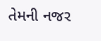તેમની નજર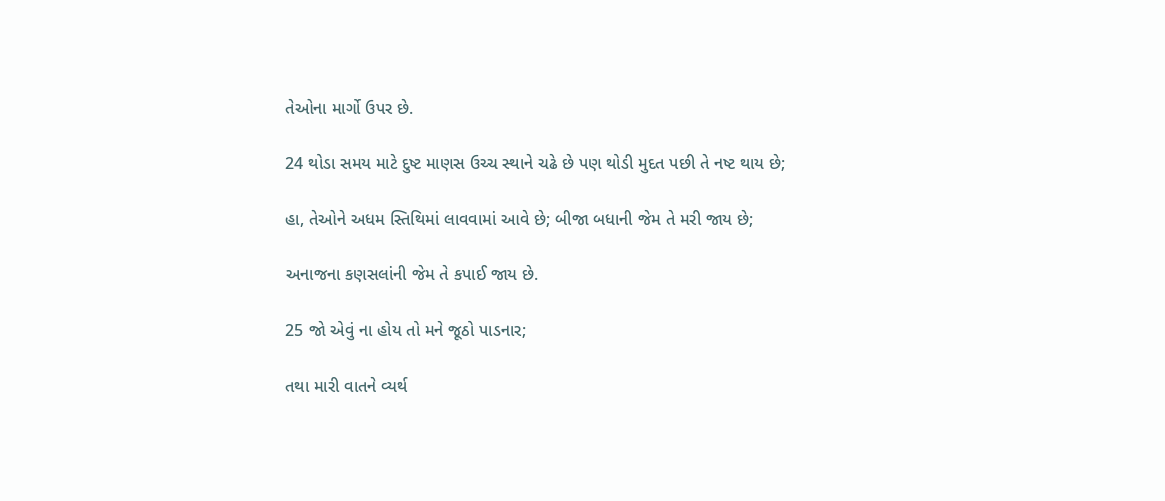તેઓના માર્ગો ઉપર છે.

24 થોડા સમય માટે દુષ્ટ માણસ ઉચ્ચ સ્થાને ચઢે છે પણ થોડી મુદત પછી તે નષ્ટ થાય છે;

હા, તેઓને અધમ સ્તિથિમાં લાવવામાં આવે છે; બીજા બધાની જેમ તે મરી જાય છે;

અનાજના કણસલાંની જેમ તે કપાઈ જાય છે.

25 જો એવું ના હોય તો મને જૂઠો પાડનાર;

તથા મારી વાતને વ્યર્થ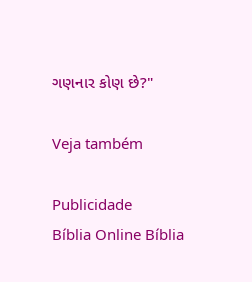ગણનાર કોણ છે?"

Veja também

Publicidade
Bíblia Online Bíblia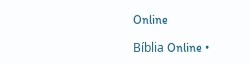Online

Bíblia Online •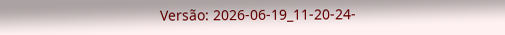Versão: 2026-06-19_11-20-24-